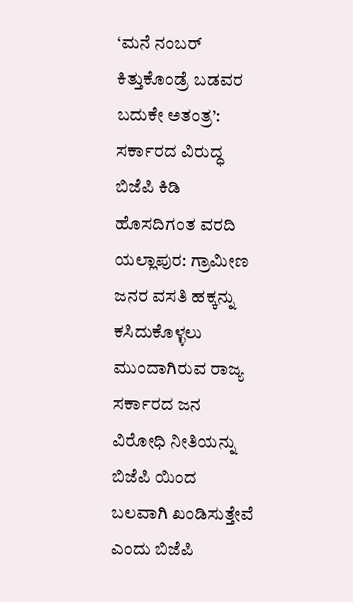‘ಮನೆ ನಂಬರ್ ಕಿತ್ತುಕೊಂಡ್ರೆ ಬಡವರ ಬದುಕೇ ಅತಂತ್ರ’: ಸರ್ಕಾರದ ವಿರುದ್ಧ ಬಿಜೆಪಿ ಕಿಡಿ
ಹೊಸದಿಗಂತ ವರದಿ ಯಲ್ಲಾಪುರ: ಗ್ರಾಮೀಣ ಜನರ ವಸತಿ ಹಕ್ಕನ್ನು ಕಸಿದುಕೊಳ್ಳಲು ಮುಂದಾಗಿರುವ ರಾಜ್ಯ ಸರ್ಕಾರದ ಜನ ವಿರೋಧಿ ನೀತಿಯನ್ನು ಬಿಜೆಪಿ ಯಿಂದ ಬಲವಾಗಿ ಖಂಡಿಸುತ್ತೇವೆ ಎಂದು ಬಿಜೆಪಿ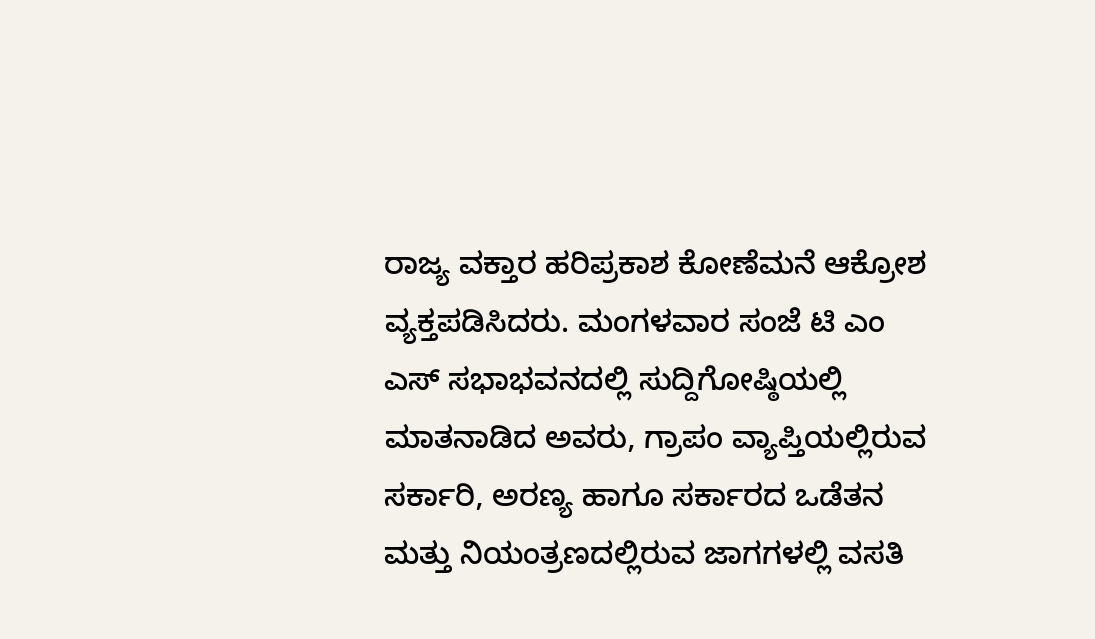ರಾಜ್ಯ ವಕ್ತಾರ ಹರಿಪ್ರಕಾಶ ಕೋಣೆಮನೆ ಆಕ್ರೋಶ ವ್ಯಕ್ತಪಡಿಸಿದರು. ಮಂಗಳವಾರ ಸಂಜೆ ಟಿ ಎಂ ಎಸ್ ಸಭಾಭವನದಲ್ಲಿ ಸುದ್ದಿಗೋಷ್ಠಿಯಲ್ಲಿ ಮಾತನಾಡಿದ ಅವರು, ಗ್ರಾಪಂ ವ್ಯಾಪ್ತಿಯಲ್ಲಿರುವ ಸರ್ಕಾರಿ, ಅರಣ್ಯ ಹಾಗೂ ಸರ್ಕಾರದ ಒಡೆತನ ಮತ್ತು ನಿಯಂತ್ರಣದಲ್ಲಿರುವ ಜಾಗಗಳಲ್ಲಿ ವಸತಿ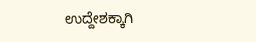ಉದ್ದೇಶಕ್ಕಾಗಿ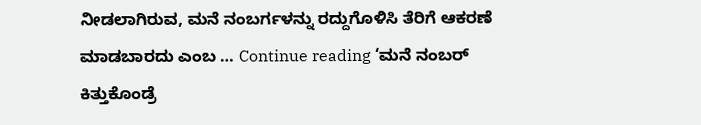ನೀಡಲಾಗಿರುವ, ಮನೆ ನಂಬರ್ಗಳನ್ನು ರದ್ದುಗೊಳಿಸಿ ತೆರಿಗೆ ಆಕರಣೆ ಮಾಡಬಾರದು ಎಂಬ … Continue reading ‘ಮನೆ ನಂಬರ್ ಕಿತ್ತುಕೊಂಡ್ರೆ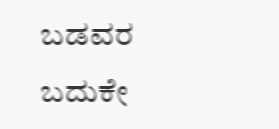ಬಡವರ ಬದುಕೇ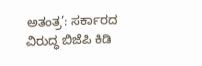ಅತಂತ್ರ’: ಸರ್ಕಾರದ ವಿರುದ್ಧ ಬಿಜೆಪಿ ಕಿಡಿ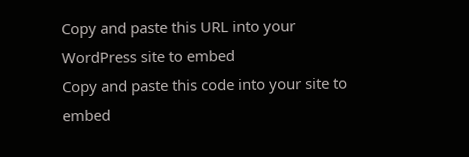Copy and paste this URL into your WordPress site to embed
Copy and paste this code into your site to embed